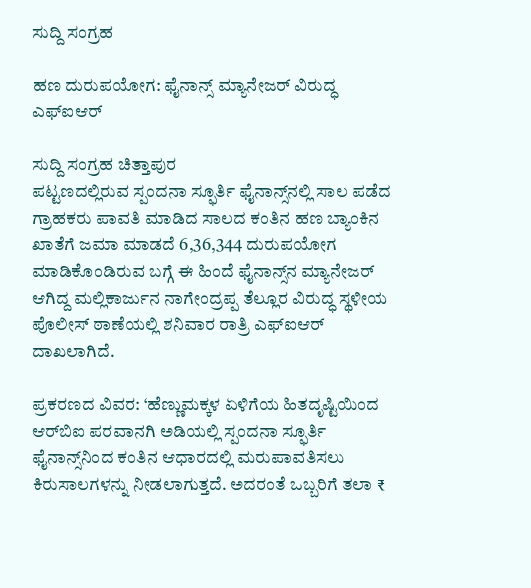ಸುದ್ದಿ ಸಂಗ್ರಹ

ಹಣ ದುರುಪಯೋಗ: ಫೈನಾನ್ಸ್ ಮ್ಯಾನೇಜರ್ ವಿರುದ್ಧ ಎಫ್ಐಆರ್

ಸುದ್ದಿ ಸಂಗ್ರಹ ಚಿತ್ತಾಪುರ
ಪಟ್ಟಣದಲ್ಲಿರುವ ಸ್ಪಂದನಾ ಸ್ಫೂರ್ತಿ ಫೈನಾನ್ಸ್‌ನಲ್ಲಿ ಸಾಲ ಪಡೆದ ಗ್ರಾಹಕರು ಪಾವತಿ ಮಾಡಿದ ಸಾಲದ ಕಂತಿನ ಹಣ ಬ್ಯಾಂಕಿನ ಖಾತೆಗೆ ಜಮಾ ಮಾಡದೆ 6,36,344 ದುರುಪಯೋಗ ಮಾಡಿಕೊಂಡಿರುವ ಬಗ್ಗೆ ಈ ಹಿಂದೆ ಫೈನಾನ್ಸ್‌ನ ಮ್ಯಾನೇಜರ್ ಆಗಿದ್ದ ಮಲ್ಲಿಕಾರ್ಜುನ ನಾಗೇಂದ್ರಪ್ಪ ತೆಲ್ಲೂರ ವಿರುದ್ಧ ಸ್ಥಳೀಯ ಪೊಲೀಸ್ ಠಾಣೆಯಲ್ಲಿ ಶನಿವಾರ ರಾತ್ರಿ ಎಫ್ಐಆರ್ ದಾಖಲಾಗಿದೆ.

ಪ್ರಕರಣದ ವಿವರ: ‘ಹೆಣ್ಣುಮಕ್ಕಳ ಏಳಿಗೆಯ ಹಿತದೃಷ್ಟಿಯಿಂದ ಆರ್‌ಬಿಐ ಪರವಾನಗಿ ಅಡಿಯಲ್ಲಿ ಸ್ಪಂದನಾ ಸ್ಫೂರ್ತಿ ಫೈನಾನ್ಸ್‌ನಿಂದ ಕಂತಿನ ಆಧಾರದಲ್ಲಿ ಮರುಪಾವತಿಸಲು ಕಿರುಸಾಲಗಳನ್ನು ನೀಡಲಾಗುತ್ತದೆ. ಅದರಂತೆ ಒಬ್ಬರಿಗೆ ತಲಾ ₹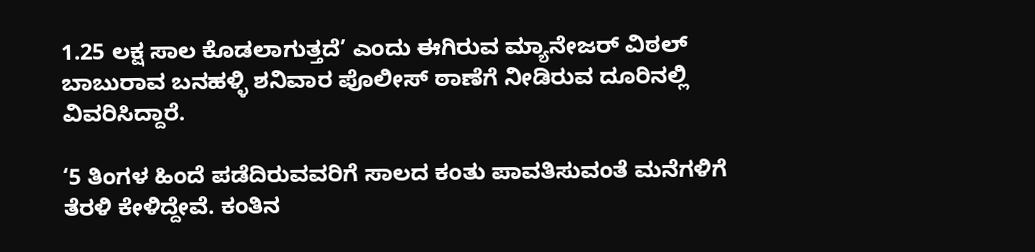1.25 ಲಕ್ಷ ಸಾಲ ಕೊಡಲಾಗುತ್ತದೆ’ ಎಂದು ಈಗಿರುವ ಮ್ಯಾನೇಜರ್ ವಿಠಲ್ ಬಾಬುರಾವ ಬನಹಳ್ಳಿ ಶನಿವಾರ ಪೊಲೀಸ್ ಠಾಣೆಗೆ ನೀಡಿರುವ ದೂರಿನಲ್ಲಿ ವಿವರಿಸಿದ್ದಾರೆ.

‘5 ತಿಂಗಳ ಹಿಂದೆ ಪಡೆದಿರುವವರಿಗೆ ಸಾಲದ ಕಂತು ಪಾವತಿಸುವಂತೆ ಮನೆಗಳಿಗೆ ತೆರಳಿ ಕೇಳಿದ್ದೇವೆ. ಕಂತಿನ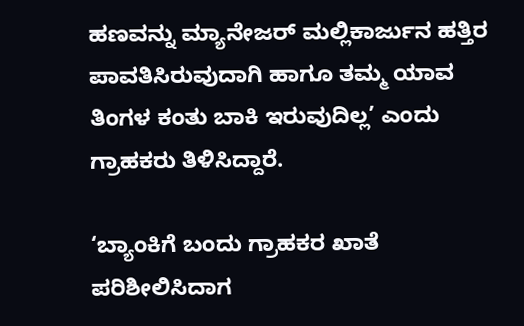ಹಣವನ್ನು ಮ್ಯಾನೇಜರ್ ಮಲ್ಲಿಕಾರ್ಜುನ ಹತ್ತಿರ ಪಾವತಿಸಿರುವುದಾಗಿ ಹಾಗೂ ತಮ್ಮ ಯಾವ ತಿಂಗಳ ಕಂತು ಬಾಕಿ ಇರುವುದಿಲ್ಲ’ ಎಂದು ಗ್ರಾಹಕರು ತಿಳಿಸಿದ್ದಾರೆ.

‘ಬ್ಯಾಂಕಿಗೆ ಬಂದು ಗ್ರಾಹಕರ ಖಾತೆ ಪರಿಶೀಲಿಸಿದಾಗ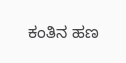ಕಂತಿನ ಹಣ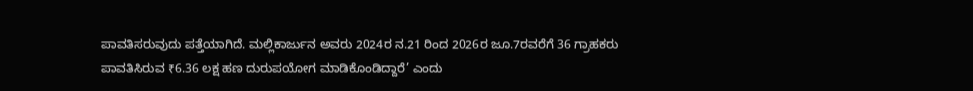ಪಾವತಿಸರುವುದು ಪತ್ತೆಯಾಗಿದೆ. ಮಲ್ಲಿಕಾರ್ಜುನ ಅವರು 2024ರ ನ.21 ರಿಂದ 2026ರ ಜೂ.7ರವರೆಗೆ 36 ಗ್ರಾಹಕರು ಪಾವತಿಸಿರುವ ₹6.36 ಲಕ್ಷ ಹಣ ದುರುಪಯೋಗ ಮಾಡಿಕೊಂಡಿದ್ದಾರೆ’ ಎಂದು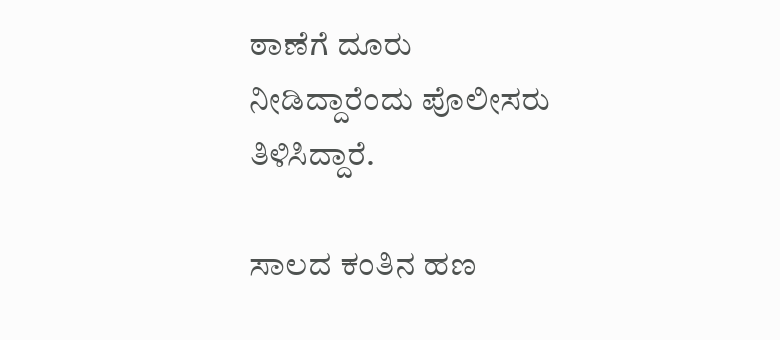ಠಾಣೆಗೆ ದೂರು ನೀಡಿದ್ದಾರೆಂದು ಪೊಲೀಸರು ತಿಳಿಸಿದ್ದಾರೆ.

ಸಾಲದ ಕಂತಿನ ಹಣ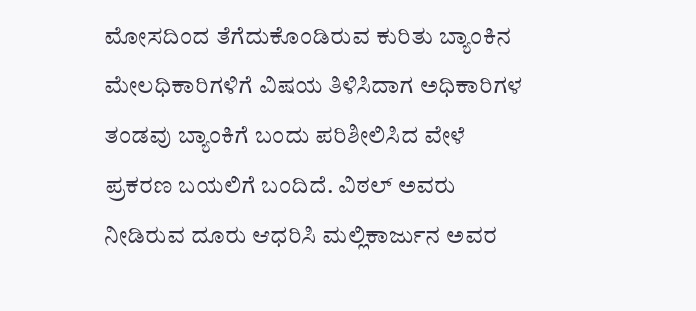ಮೋಸದಿಂದ ತೆಗೆದುಕೊಂಡಿರುವ ಕುರಿತು ಬ್ಯಾಂಕಿನ ಮೇಲಧಿಕಾರಿಗಳಿಗೆ ವಿಷಯ ತಿಳಿಸಿದಾಗ ಅಧಿಕಾರಿಗಳ ತಂಡವು ಬ್ಯಾಂಕಿಗೆ ಬಂದು ಪರಿಶೀಲಿಸಿದ ವೇಳೆ ಪ್ರಕರಣ ಬಯಲಿಗೆ ಬಂದಿದೆ. ವಿಠಲ್ ಅವರು ನೀಡಿರುವ ದೂರು ಆಧರಿಸಿ ಮಲ್ಲಿಕಾರ್ಜುನ ಅವರ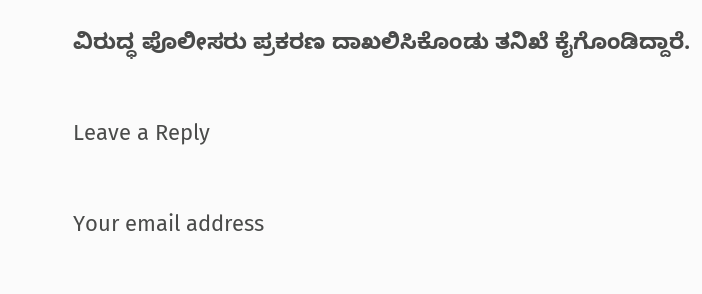ವಿರುದ್ಧ ಪೊಲೀಸರು ಪ್ರಕರಣ ದಾಖಲಿಸಿಕೊಂಡು ತನಿಖೆ ಕೈಗೊಂಡಿದ್ದಾರೆ.

Leave a Reply

Your email address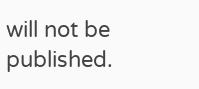will not be published.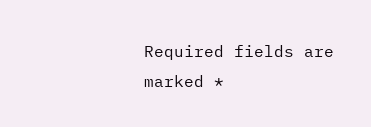Required fields are marked *